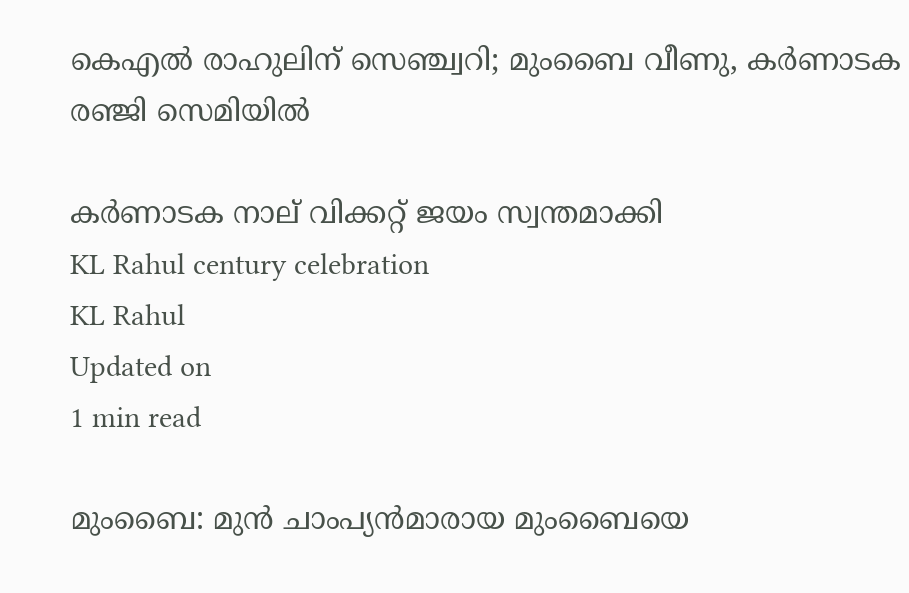കെഎല്‍ രാഹുലിന് സെഞ്ച്വറി; മുംബൈ വീണു, കര്‍ണാടക രഞ്ജി സെമിയില്‍

കര്‍ണാടക നാല് വിക്കറ്റ് ജയം സ്വന്തമാക്കി
KL Rahul century celebration
KL Rahul
Updated on
1 min read

മുംബൈ: മുന്‍ ചാംപ്യന്‍മാരായ മുംബൈയെ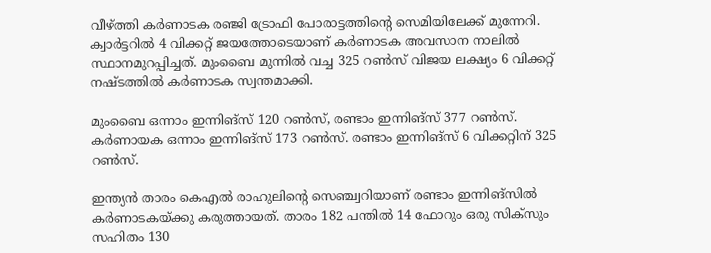വീഴ്ത്തി കര്‍ണാടക രഞ്ജി ട്രോഫി പോരാട്ടത്തിന്റെ സെമിയിലേക്ക് മുന്നേറി. ക്വാര്‍ട്ടറില്‍ 4 വിക്കറ്റ് ജയത്തോടെയാണ് കര്‍ണാടക അവസാന നാലില്‍ സ്ഥാനമുറപ്പിച്ചത്. മുംബൈ മുന്നില്‍ വച്ച 325 റണ്‍സ് വിജയ ലക്ഷ്യം 6 വിക്കറ്റ് നഷ്ടത്തില്‍ കര്‍ണാടക സ്വന്തമാക്കി.

മുംബൈ ഒന്നാം ഇന്നിങ്‌സ് 120 റണ്‍സ്, രണ്ടാം ഇന്നിങ്‌സ് 377 റണ്‍സ്. കര്‍ണായക ഒന്നാം ഇന്നിങ്‌സ് 173 റണ്‍സ്. രണ്ടാം ഇന്നിങ്‌സ് 6 വിക്കറ്റിന് 325 റണ്‍സ്.

ഇന്ത്യന്‍ താരം കെഎല്‍ രാഹുലിന്റെ സെഞ്ച്വറിയാണ് രണ്ടാം ഇന്നിങ്‌സില്‍ കര്‍ണാടകയ്ക്കു കരുത്തായത്. താരം 182 പന്തില്‍ 14 ഫോറും ഒരു സിക്‌സും സഹിതം 130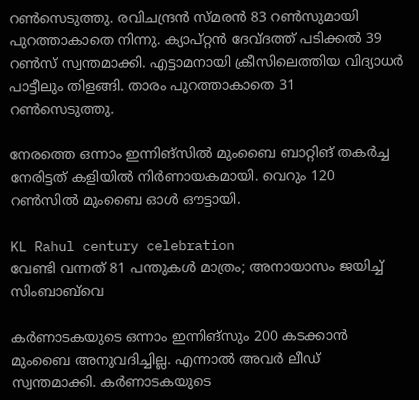റണ്‍സെടുത്തു. രവിചന്ദ്രന്‍ സ്മരന്‍ 83 റണ്‍സുമായി പുറത്താകാതെ നിന്നു. ക്യാപ്റ്റന്‍ ദേവ്ദത്ത് പടിക്കല്‍ 39 റണ്‍സ് സ്വന്തമാക്കി. എട്ടാമനായി ക്രീസിലെത്തിയ വിദ്യാധര്‍ പാട്ടീലും തിളങ്ങി. താരം പുറത്താകാതെ 31 റണ്‍സെടുത്തു.

നേരത്തെ ഒന്നാം ഇന്നിങ്‌സില്‍ മുംബൈ ബാറ്റിങ് തകര്‍ച്ച നേരിട്ടത് കളിയില്‍ നിര്‍ണായകമായി. വെറും 120 റണ്‍സില്‍ മുംബൈ ഓള്‍ ഔട്ടായി.

KL Rahul century celebration
വേണ്ടി വന്നത് 81 പന്തുകള്‍ മാത്രം; അനായാസം ജയിച്ച് സിംബാബ്‌വെ

കര്‍ണാടകയുടെ ഒന്നാം ഇന്നിങ്‌സും 200 കടക്കാന്‍ മുംബൈ അനുവദിച്ചില്ല. എന്നാല്‍ അവര്‍ ലീഡ് സ്വന്തമാക്കി. കര്‍ണാടകയുടെ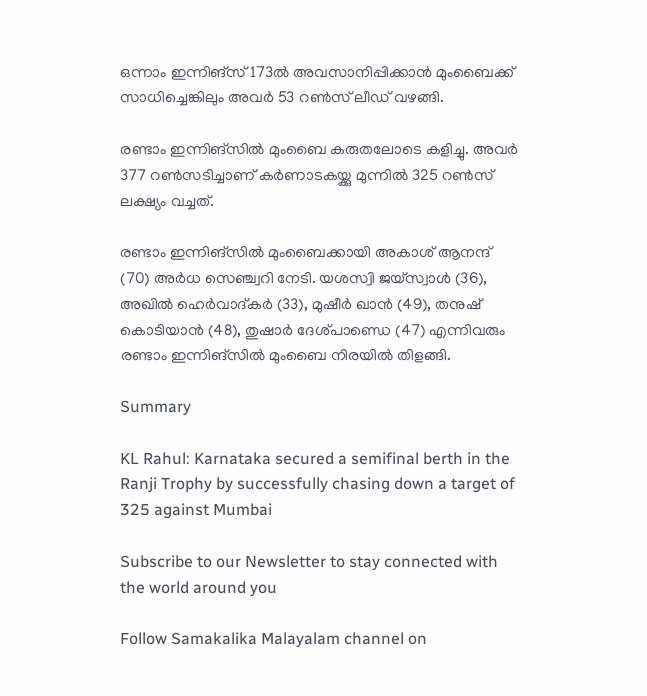ഒന്നാം ഇന്നിങ്‌സ് 173ല്‍ അവസാനിപ്പിക്കാന്‍ മുംബൈക്ക് സാധിച്ചെങ്കിലും അവര്‍ 53 റണ്‍സ് ലീഡ് വഴങ്ങി.

രണ്ടാം ഇന്നിങ്‌സില്‍ മുംബൈ കരുതലോടെ കളിച്ചു. അവര്‍ 377 റണ്‍സടിച്ചാണ് കര്‍ണാടകയ്ക്കു മുന്നില്‍ 325 റണ്‍സ് ലക്ഷ്യം വച്ചത്.

രണ്ടാം ഇന്നിങ്‌സില്‍ മുംബൈക്കായി അകാശ് ആനന്ദ് (70) അര്‍ധ സെഞ്ച്വറി നേടി. യശസ്വി ജയ്‌സ്വാള്‍ (36), അഖില്‍ ഹെര്‍വാദ്കര്‍ (33), മുഷീര്‍ ഖാന്‍ (49), തനുഷ് കൊടിയാന്‍ (48), തുഷാര്‍ ദേശ്പാണ്ഡെ (47) എന്നിവരും രണ്ടാം ഇന്നിങ്‌സില്‍ മുംബൈ നിരയില്‍ തിളങ്ങി.

Summary

KL Rahul: Karnataka secured a semifinal berth in the Ranji Trophy by successfully chasing down a target of 325 against Mumbai

Subscribe to our Newsletter to stay connected with the world around you

Follow Samakalika Malayalam channel on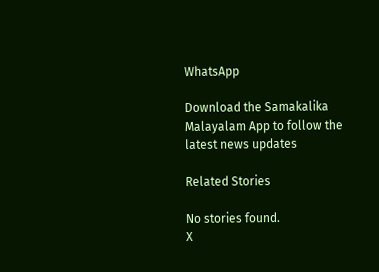WhatsApp

Download the Samakalika Malayalam App to follow the latest news updates

Related Stories

No stories found.
X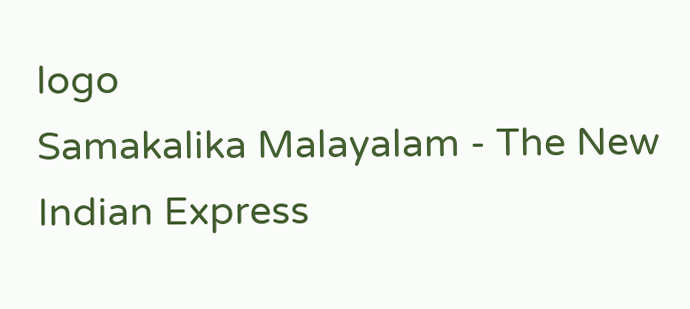logo
Samakalika Malayalam - The New Indian Express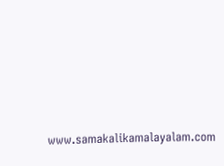www.samakalikamalayalam.com